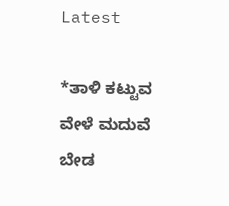Latest

*ತಾಳಿ ಕಟ್ಟುವ ವೇಳೆ ಮದುವೆ ಬೇಡ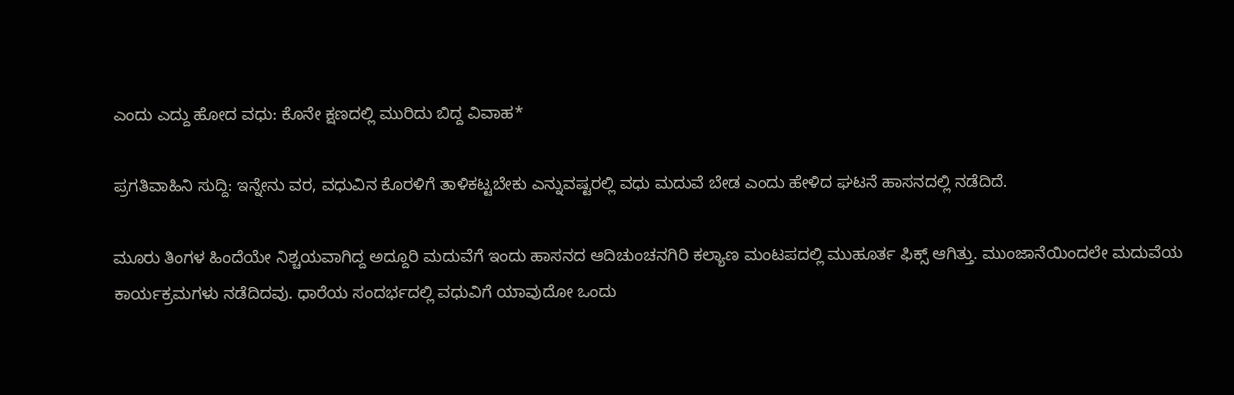ಎಂದು ಎದ್ದು ಹೋದ ವಧು: ಕೊನೇ ಕ್ಷಣದಲ್ಲಿ ಮುರಿದು ಬಿದ್ದ ವಿವಾಹ*

ಪ್ರಗತಿವಾಹಿನಿ ಸುದ್ದಿ: ಇನ್ನೇನು ವರ, ವಧುವಿನ ಕೊರಳಿಗೆ ತಾಳಿಕಟ್ಟಬೇಕು ಎನ್ನುವಷ್ಟರಲ್ಲಿ ವಧು ಮದುವೆ ಬೇಡ ಎಂದು ಹೇಳಿದ ಘಟನೆ ಹಾಸನದಲ್ಲಿ ನಡೆದಿದೆ.

ಮೂರು ತಿಂಗಳ ಹಿಂದೆಯೇ ನಿಶ್ಚಯವಾಗಿದ್ದ ಅದ್ದೂರಿ ಮದುವೆಗೆ ಇಂದು ಹಾಸನದ ಆದಿಚುಂಚನಗಿರಿ ಕಲ್ಯಾಣ ಮಂಟಪದಲ್ಲಿ ಮುಹೂರ್ತ ಫಿಕ್ಸ್ ಆಗಿತ್ತು. ಮುಂಜಾನೆಯಿಂದಲೇ ಮದುವೆಯ ಕಾರ್ಯಕ್ರಮಗಳು ನಡೆದಿದವು. ಧಾರೆಯ ಸಂದರ್ಭದಲ್ಲಿ ವಧುವಿಗೆ ಯಾವುದೋ ಒಂದು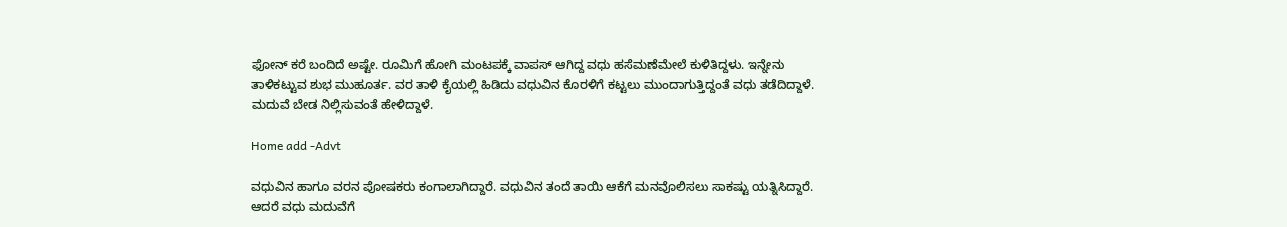ಫೋನ್ ಕರೆ ಬಂದಿದೆ ಅಷ್ಟೇ. ರೂಮಿಗೆ ಹೋಗಿ ಮಂಟಪಕ್ಕೆ ವಾಪಸ್ ಆಗಿದ್ದ ವಧು ಹಸೆಮಣೆಮೇಲೆ ಕುಳಿತಿದ್ದಳು. ಇನ್ನೇನು ತಾಳಿಕಟ್ಟುವ ಶುಭ ಮುಹೂರ್ತ. ವರ ತಾಳಿ ಕೈಯಲ್ಲಿ ಹಿಡಿದು ವಧುವಿನ ಕೊರಳಿಗೆ ಕಟ್ಟಲು ಮುಂದಾಗುತ್ತಿದ್ದಂತೆ ವಧು ತಡೆದಿದ್ದಾಳೆ. ಮದುವೆ ಬೇಡ ನಿಲ್ಲಿಸುವಂತೆ ಹೇಳಿದ್ದಾಳೆ.

Home add -Advt

ವಧುವಿನ ಹಾಗೂ ವರನ ಪೋಷಕರು ಕಂಗಾಲಾಗಿದ್ದಾರೆ. ವಧುವಿನ ತಂದೆ ತಾಯಿ ಆಕೆಗೆ ಮನವೊಲಿಸಲು ಸಾಕಷ್ಟು ಯತ್ನಿಸಿದ್ದಾರೆ. ಆದರೆ ವಧು ಮದುವೆಗೆ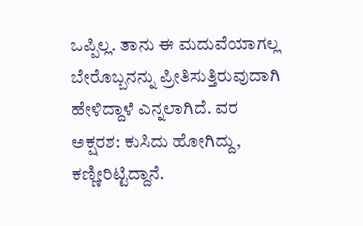ಒಪ್ಪಿಲ್ಲ. ತಾನು ಈ ಮದುವೆಯಾಗಲ್ಲ ಬೇರೊಬ್ಬನನ್ನು ಪ್ರ‍ೀತಿಸುತ್ತಿರುವುದಾಗಿ ಹೇಳಿದ್ದಾಳೆ ಎನ್ನಲಾಗಿದೆ. ವರ ಅಕ್ಷರಶ: ಕುಸಿದು ಹೋಗಿದ್ದು, ಕಣ್ಣೀರಿಟ್ಟಿದ್ದಾನೆ.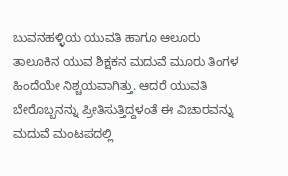ಬುವನಹಳ್ಳಿಯ ಯುವತಿ ಹಾಗೂ ಆಲೂರು ತಾಲೂಕಿನ ಯುವ ಶಿಕ್ಷಕನ ಮದುವೆ ಮೂರು ತಿಂಗಳ ಹಿಂದೆಯೇ ನಿಶ್ಚಯವಾಗಿತ್ತು. ಆದರೆ ಯುವತಿ ಬೇರೊಬ್ಬನನ್ನು ಪ್ರೀತಿಸುತ್ತಿದ್ದಳಂತೆ ಈ ವಿಚಾರವನ್ನು ಮದುವೆ ಮಂಟಪದಲ್ಲಿ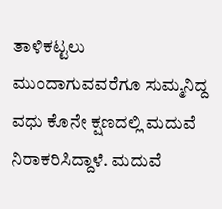ತಾಳಿಕಟ್ಟಲು ಮುಂದಾಗುವವರೆಗೂ ಸುಮ್ಮನಿದ್ದ ವಧು ಕೊನೇ ಕ್ಷಣದಲ್ಲಿ ಮದುವೆ ನಿರಾಕರಿಸಿದ್ದಾಳೆ. ಮದುವೆ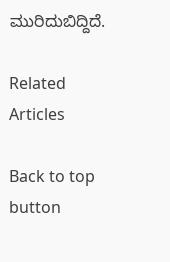ಮುರಿದುಬಿದ್ದಿದೆ.

Related Articles

Back to top button